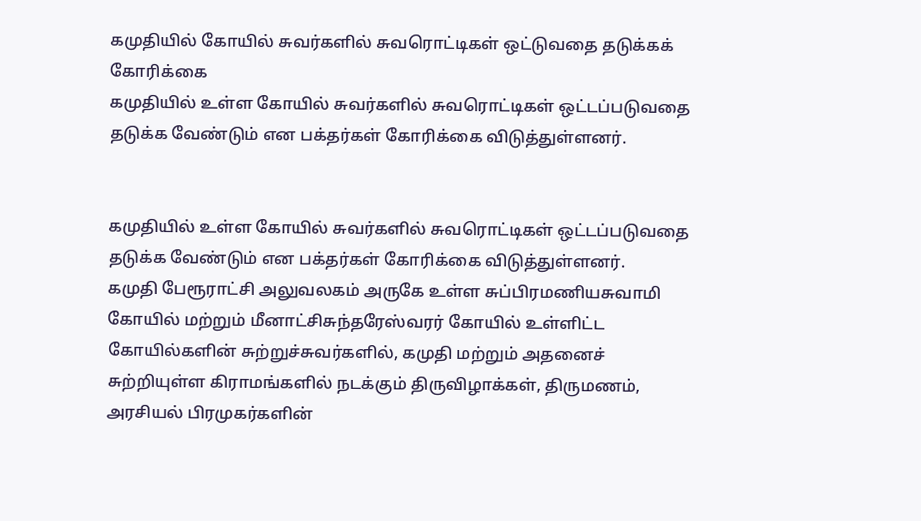கமுதியில் கோயில் சுவர்களில் சுவரொட்டிகள் ஒட்டுவதை தடுக்கக் கோரிக்கை
கமுதியில் உள்ள கோயில் சுவர்களில் சுவரொட்டிகள் ஒட்டப்படுவதை தடுக்க வேண்டும் என பக்தர்கள் கோரிக்கை விடுத்துள்ளனர்.


கமுதியில் உள்ள கோயில் சுவர்களில் சுவரொட்டிகள் ஒட்டப்படுவதை தடுக்க வேண்டும் என பக்தர்கள் கோரிக்கை விடுத்துள்ளனர்.
கமுதி பேரூராட்சி அலுவலகம் அருகே உள்ள சுப்பிரமணியசுவாமி கோயில் மற்றும் மீனாட்சிசுந்தரேஸ்வரர் கோயில் உள்ளிட்ட கோயில்களின் சுற்றுச்சுவர்களில், கமுதி மற்றும் அதனைச் சுற்றியுள்ள கிராமங்களில் நடக்கும் திருவிழாக்கள், திருமணம், அரசியல் பிரமுகர்களின்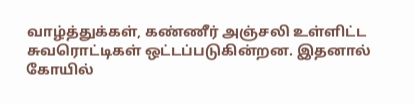வாழ்த்துக்கள், கண்ணீர் அஞ்சலி உள்ளிட்ட சுவரொட்டிகள் ஒட்டப்படுகின்றன. இதனால் கோயில்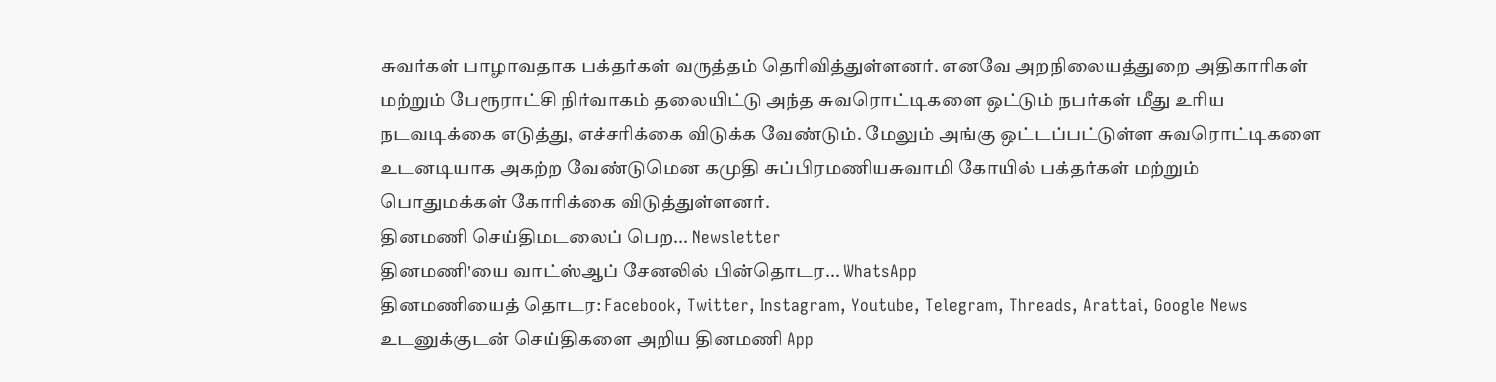சுவர்கள் பாழாவதாக பக்தர்கள் வருத்தம் தெரிவித்துள்ளனர். எனவே அறநிலையத்துறை அதிகாரிகள் மற்றும் பேரூராட்சி நிர்வாகம் தலையிட்டு அந்த சுவரொட்டிகளை ஒட்டும் நபர்கள் மீது உரிய நடவடிக்கை எடுத்து, எச்சரிக்கை விடுக்க வேண்டும். மேலும் அங்கு ஒட்டப்பட்டுள்ள சுவரொட்டிகளை உடனடியாக அகற்ற வேண்டுமென கமுதி சுப்பிரமணியசுவாமி கோயில் பக்தர்கள் மற்றும் பொதுமக்கள் கோரிக்கை விடுத்துள்ளனர்.
தினமணி செய்திமடலைப் பெற... Newsletter
தினமணி'யை வாட்ஸ்ஆப் சேனலில் பின்தொடர... WhatsApp
தினமணியைத் தொடர: Facebook, Twitter, Instagram, Youtube, Telegram, Threads, Arattai, Google News
உடனுக்குடன் செய்திகளை அறிய தினமணி App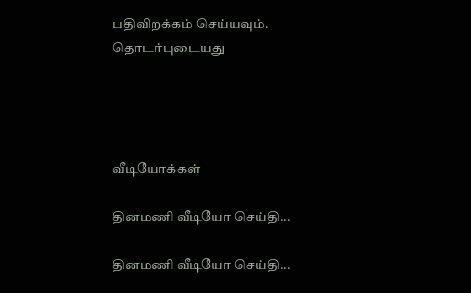பதிவிறக்கம் செய்யவும்.
தொடர்புடையது




வீடியோக்கள்

தினமணி வீடியோ செய்தி...

தினமணி வீடியோ செய்தி...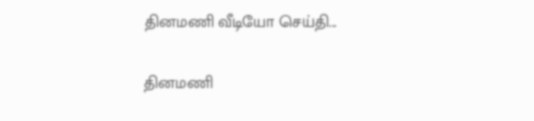தினமணி வீடியோ செய்தி...

தினமணி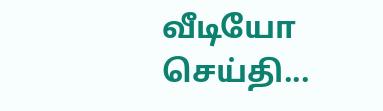வீடியோ செய்தி...